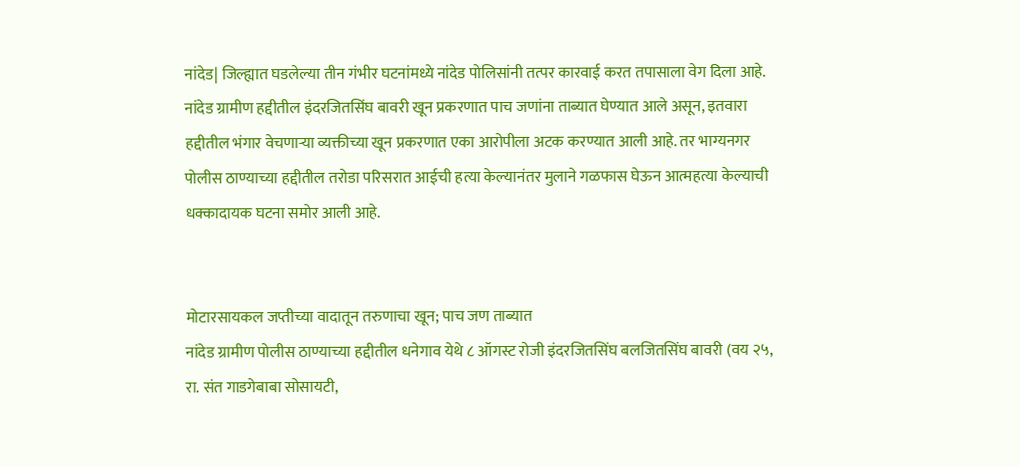नांदेड| जिल्ह्यात घडलेल्या तीन गंभीर घटनांमध्ये नांदेड पोलिसांनी तत्पर कारवाई करत तपासाला वेग दिला आहे. नांदेड ग्रामीण हद्दीतील इंदरजितसिंघ बावरी खून प्रकरणात पाच जणांना ताब्यात घेण्यात आले असून, इतवारा हद्दीतील भंगार वेचणाऱ्या व्यक्तीच्या खून प्रकरणात एका आरोपीला अटक करण्यात आली आहे. तर भाग्यनगर पोलीस ठाण्याच्या हद्दीतील तरोडा परिसरात आईची हत्या केल्यानंतर मुलाने गळफास घेऊन आत्महत्या केल्याची धक्कादायक घटना समोर आली आहे.


मोटारसायकल जप्तीच्या वादातून तरुणाचा खून; पाच जण ताब्यात
नांदेड ग्रामीण पोलीस ठाण्याच्या हद्दीतील धनेगाव येथे ८ ऑगस्ट रोजी इंदरजितसिंघ बलजितसिंघ बावरी (वय २५, रा. संत गाडगेबाबा सोसायटी,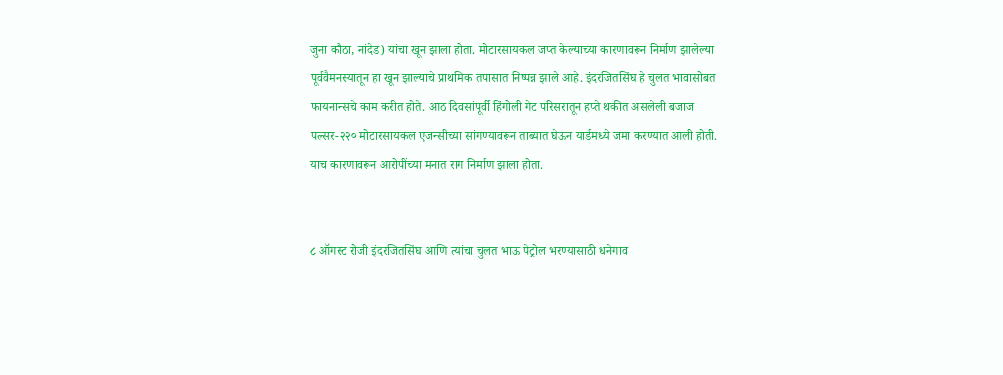जुना कौठा, नांदेड) यांचा खून झाला होता. मोटारसायकल जप्त केल्याच्या कारणावरून निर्माण झालेल्या पूर्ववैमनस्यातून हा खून झाल्याचे प्राथमिक तपासात निष्पन्न झाले आहे. इंदरजितसिंघ हे चुलत भावासोबत फायनान्सचे काम करीत होते. आठ दिवसांपूर्वी हिंगोली गेट परिसरातून हप्ते थकीत असलेली बजाज पल्सर-२२० मोटारसायकल एजन्सीच्या सांगण्यावरून ताब्यात घेऊन यार्डमध्ये जमा करण्यात आली होती. याच कारणावरून आरोपींच्या मनात राग निर्माण झाला होता.


८ ऑगस्ट रोजी इंदरजितसिंघ आणि त्यांचा चुलत भाऊ पेट्रोल भरण्यासाठी धनेगाव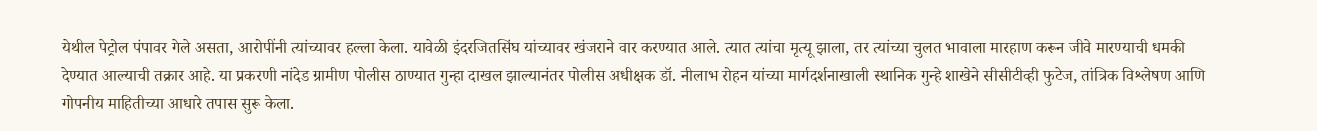येथील पेट्रोल पंपावर गेले असता, आरोपींनी त्यांच्यावर हल्ला केला. यावेळी इंदरजितसिंघ यांच्यावर खंजराने वार करण्यात आले. त्यात त्यांचा मृत्यू झाला, तर त्यांच्या चुलत भावाला मारहाण करून जीवे मारण्याची धमकी देण्यात आल्याची तक्रार आहे. या प्रकरणी नांदेड ग्रामीण पोलीस ठाण्यात गुन्हा दाखल झाल्यानंतर पोलीस अधीक्षक डॉ. नीलाभ रोहन यांच्या मार्गदर्शनाखाली स्थानिक गुन्हे शाखेने सीसीटीव्ही फुटेज, तांत्रिक विश्लेषण आणि गोपनीय माहितीच्या आधारे तपास सुरू केला.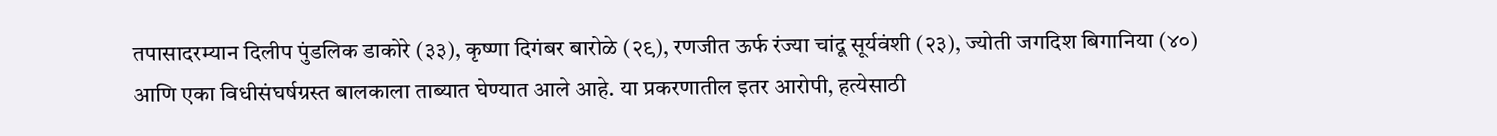तपासादरम्यान दिलीप पुंडलिक डाकोरे (३३), कृष्णा दिगंबर बारोळे (२९), रणजीत ऊर्फ रंज्या चांदू सूर्यवंशी (२३), ज्योती जगदिश बिगानिया (४०) आणि एका विधीसंघर्षग्रस्त बालकाला ताब्यात घेण्यात आले आहे. या प्रकरणातील इतर आरोपी, हत्येसाठी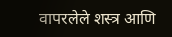वापरलेले शस्त्र आणि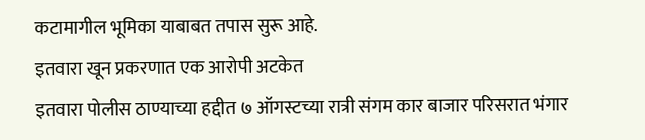कटामागील भूमिका याबाबत तपास सुरू आहे.
इतवारा खून प्रकरणात एक आरोपी अटकेत
इतवारा पोलीस ठाण्याच्या हद्दीत ७ ऑगस्टच्या रात्री संगम कार बाजार परिसरात भंगार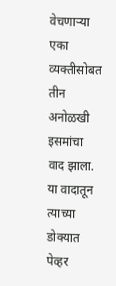वेचणाऱ्या एका व्यक्तीसोबत तीन अनोळखी इसमांचा वाद झाला. या वादातून त्याच्या डोक्यात पेव्हर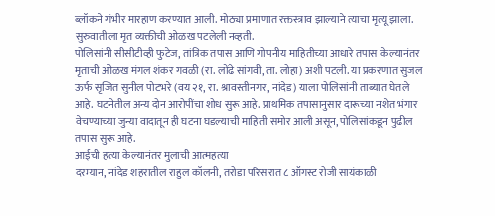ब्लॉकने गंभीर मारहाण करण्यात आली. मोठ्या प्रमाणात रक्तस्त्राव झाल्याने त्याचा मृत्यू झाला.
सुरुवातीला मृत व्यक्तीची ओळख पटलेली नव्हती.
पोलिसांनी सीसीटीव्ही फुटेज, तांत्रिक तपास आणि गोपनीय माहितीच्या आधारे तपास केल्यानंतर मृताची ओळख मंगल शंकर गवळी (रा. लोंढे सांगवी, ता. लोहा) अशी पटली. या प्रकरणात सुजल ऊर्फ सृजित सुनील पोटभरे (वय २१, रा. श्रावस्तीनगर, नांदेड) याला पोलिसांनी ताब्यात घेतले आहे. घटनेतील अन्य दोन आरोपींचा शोध सुरू आहे. प्राथमिक तपासानुसार दारूच्या नशेत भंगार वेचण्याच्या जुन्या वादातून ही घटना घडल्याची माहिती समोर आली असून, पोलिसांकडून पुढील तपास सुरू आहे.
आईची हत्या केल्यानंतर मुलाची आत्महत्या
दरम्यान, नांदेड शहरातील राहुल कॉलनी, तरोडा परिसरात ८ ऑगस्ट रोजी सायंकाळी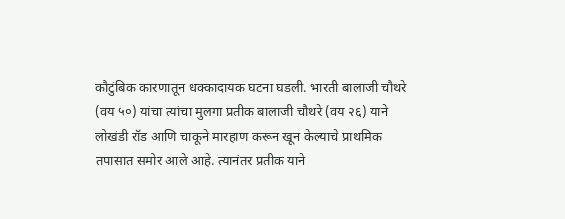कौटुंबिक कारणातून धक्कादायक घटना घडली. भारती बालाजी चौथरे (वय ५०) यांचा त्यांचा मुलगा प्रतीक बालाजी चौथरे (वय २६) याने लोखंडी रॉड आणि चाकूने मारहाण करून खून केल्याचे प्राथमिक तपासात समोर आले आहे. त्यानंतर प्रतीक याने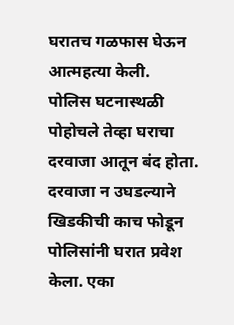घरातच गळफास घेऊन आत्महत्या केली.
पोलिस घटनास्थळी पोहोचले तेव्हा घराचा दरवाजा आतून बंद होता. दरवाजा न उघडल्याने खिडकीची काच फोडून पोलिसांनी घरात प्रवेश केला. एका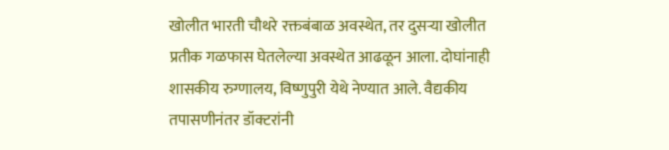खोलीत भारती चौथरे रक्तबंबाळ अवस्थेत, तर दुसऱ्या खोलीत प्रतीक गळफास घेतलेल्या अवस्थेत आढळून आला. दोघांनाही शासकीय रुग्णालय, विष्णुपुरी येथे नेण्यात आले. वैद्यकीय तपासणीनंतर डॉक्टरांनी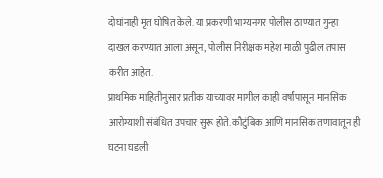दोघांनाही मृत घोषित केले. या प्रकरणी भाग्यनगर पोलीस ठाण्यात गुन्हा दाखल करण्यात आला असून, पोलीस निरीक्षक महेश माळी पुढील तपास करीत आहेत.
प्राथमिक माहितीनुसार प्रतीक याच्यावर मागील काही वर्षांपासून मानसिक आरोग्याशी संबंधित उपचार सुरू होते. कौटुंबिक आणि मानसिक तणावातून ही घटना घडली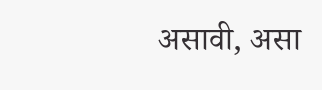असावी, असा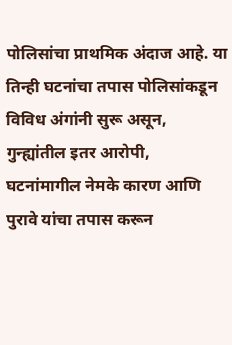पोलिसांचा प्राथमिक अंदाज आहे. या तिन्ही घटनांचा तपास पोलिसांकडून विविध अंगांनी सुरू असून, गुन्ह्यांतील इतर आरोपी, घटनांमागील नेमके कारण आणि पुरावे यांचा तपास करून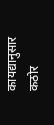कायद्यानुसार कठोर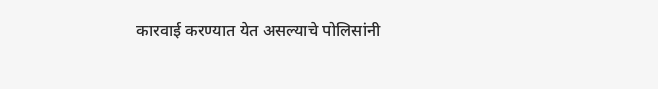कारवाई करण्यात येत असल्याचे पोलिसांनी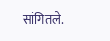सांगितले.